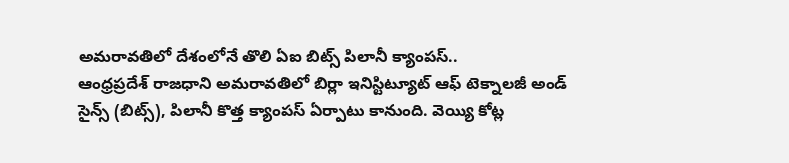అమరావతిలో దేశంలోనే తొలి ఏఐ బిట్స్ పిలానీ క్యాంపస్..
ఆంధ్రప్రదేశ్ రాజధాని అమరావతిలో బిర్లా ఇనిస్టిట్యూట్ ఆఫ్ టెక్నాలజీ అండ్ సైన్స్ (బిట్స్), పిలానీ కొత్త క్యాంపస్ ఏర్పాటు కానుంది. వెయ్యి కోట్ల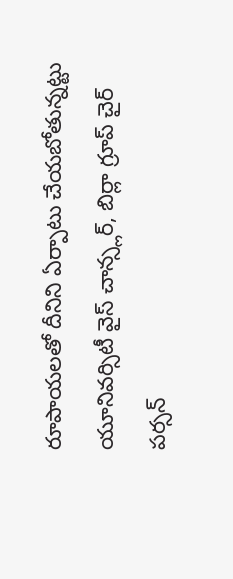రూపాయలతో దీనిని ఏర్పాటు చేయబోతున్నట్టు యూనివర్సిటీ వైస్ చాన్స్లర్, బిర్లా గ్రూప్ చైర్ పర్సన్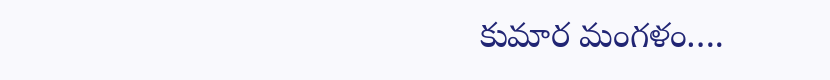కుమార మంగళం….